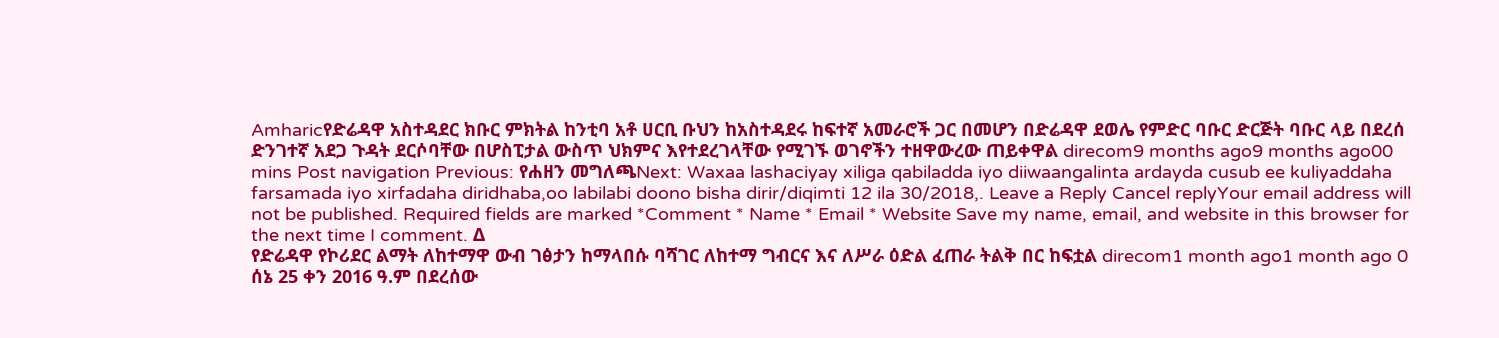Amharicየድሬዳዋ አስተዳደር ክቡር ምክትል ከንቲባ አቶ ሀርቢ ቡህን ከአስተዳደሩ ከፍተኛ አመራሮች ጋር በመሆን በድሬዳዋ ደወሌ የምድር ባቡር ድርጅት ባቡር ላይ በደረሰ ድንገተኛ አደጋ ጉዳት ደርሶባቸው በሆስፒታል ውስጥ ህክምና እየተደረገላቸው የሚገኙ ወገኖችን ተዘዋውረው ጠይቀዋል direcom9 months ago9 months ago00 mins Post navigation Previous: የሐዘን መግለጫNext: Waxaa lashaciyay xiliga qabiladda iyo diiwaangalinta ardayda cusub ee kuliyaddaha farsamada iyo xirfadaha diridhaba,oo labilabi doono bisha dirir/diqimti 12 ila 30/2018,. Leave a Reply Cancel replyYour email address will not be published. Required fields are marked *Comment * Name * Email * Website Save my name, email, and website in this browser for the next time I comment. Δ
የድሬዳዋ የኮሪደር ልማት ለከተማዋ ውብ ገፅታን ከማላበሱ ባሻገር ለከተማ ግብርና እና ለሥራ ዕድል ፈጠራ ትልቅ በር ከፍቷል direcom1 month ago1 month ago 0
ሰኔ 25 ቀን 2016 ዓ.ም በደረሰው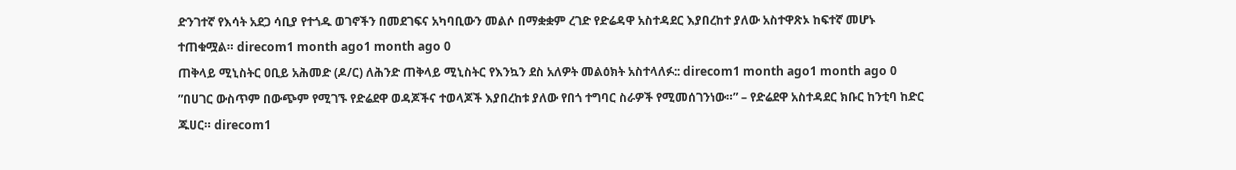ድንገተኛ የእሳት አደጋ ሳቢያ የተጎዱ ወገኖችን በመደገፍና አካባቢውን መልሶ በማቋቋም ረገድ የድሬዳዋ አስተዳደር እያበረከተ ያለው አስተዋጽኦ ከፍተኛ መሆኑ ተጠቁሟል። direcom1 month ago1 month ago 0
ጠቅላይ ሚኒስትር ዐቢይ አሕመድ (ዶ/ር) ለሕንድ ጠቅላይ ሚኒስትር የእንኳን ደስ አለዎት መልዕክት አስተላለፉ:: direcom1 month ago1 month ago 0
”በሀገር ውስጥም በውጭም የሚገኙ የድሬደዋ ወዳጆችና ተወላጆች እያበረከቱ ያለው የበጎ ተግባር ስራዎች የሚመሰገንነው።” – የድሬደዋ አስተዳደር ክቡር ከንቲባ ከድር ጁሀር። direcom1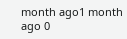month ago1 month ago 0